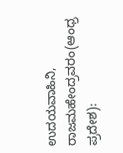ಉದಯವಾಹಿನಿ, ರಾಜಮಹೇಂದ್ರವರಂ(ಆಂಧ್ರ ಪ್ರದೇಶ):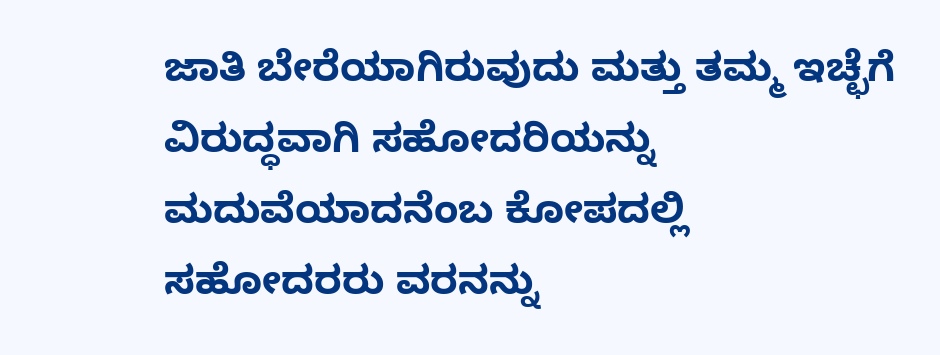ಜಾತಿ ಬೇರೆಯಾಗಿರುವುದು ಮತ್ತು ತಮ್ಮ ಇಚ್ಛೆಗೆ ವಿರುದ್ಧವಾಗಿ ಸಹೋದರಿಯನ್ನು ಮದುವೆಯಾದನೆಂಬ ಕೋಪದಲ್ಲಿ ಸಹೋದರರು ವರನನ್ನು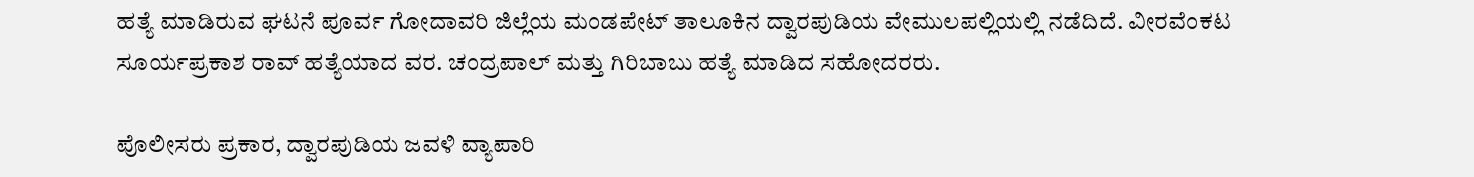ಹತ್ಯೆ ಮಾಡಿರುವ ಘಟನೆ ಪೂರ್ವ ಗೋದಾವರಿ ಜಿಲ್ಲೆಯ ಮಂಡಪೇಟ್ ತಾಲೂಕಿನ ದ್ವಾರಪುಡಿಯ ವೇಮುಲಪಲ್ಲಿಯಲ್ಲಿ ನಡೆದಿದೆ. ವೀರವೆಂಕಟ ಸೂರ್ಯಪ್ರಕಾಶ ರಾವ್ ಹತ್ಯೆಯಾದ ವರ. ಚಂದ್ರಪಾಲ್‌ ಮತ್ತು ಗಿರಿಬಾಬು ಹತ್ಯೆ ಮಾಡಿದ ಸಹೋದರರು.

ಪೊಲೀಸರು ಪ್ರಕಾರ, ದ್ವಾರಪುಡಿಯ ಜವಳಿ ವ್ಯಾಪಾರಿ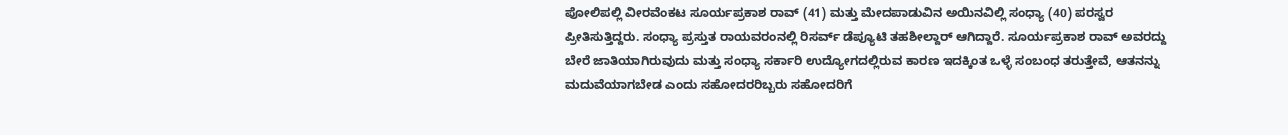ಪೋಲಿಪಲ್ಲಿ ವೀರವೆಂಕಟ ಸೂರ್ಯಪ್ರಕಾಶ ರಾವ್ (41) ಮತ್ತು ಮೇದಪಾಡುವಿನ ಅಯಿನವಿಲ್ಲಿ ಸಂಧ್ಯಾ (40) ಪರಸ್ವರ ಪ್ರೀತಿಸುತ್ತಿದ್ದರು. ಸಂಧ್ಯಾ ಪ್ರಸ್ತುತ ರಾಯವರಂನಲ್ಲಿ ರಿಸರ್ವ್ ಡೆಪ್ಯೂಟಿ ತಹಶೀಲ್ದಾರ್ ಆಗಿದ್ದಾರೆ. ಸೂರ್ಯಪ್ರಕಾಶ ರಾವ್ ಅವರದ್ದು ಬೇರೆ ಜಾತಿಯಾಗಿರುವುದು ಮತ್ತು ಸಂಧ್ಯಾ ಸರ್ಕಾರಿ ಉದ್ಯೋಗದಲ್ಲಿರುವ ಕಾರಣ ಇದಕ್ಕಿಂತ ಒಳ್ಳೆ ಸಂಬಂಧ ತರುತ್ತೇವೆ, ಆತನನ್ನು ಮದುವೆಯಾಗಬೇಡ ಎಂದು ಸಹೋದರರಿಬ್ಬರು ಸಹೋದರಿಗೆ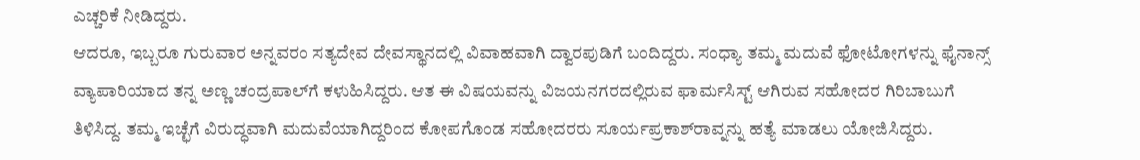ಎಚ್ಚರಿಕೆ ನೀಡಿದ್ದರು.
ಆದರೂ, ಇಬ್ಬರೂ ಗುರುವಾರ ಅನ್ನವರಂ ಸತ್ಯದೇವ ದೇವಸ್ಥಾನದಲ್ಲಿ ವಿವಾಹವಾಗಿ ದ್ವಾರಪುಡಿಗೆ ಬಂದಿದ್ದರು. ಸಂಧ್ಯಾ ತಮ್ಮ ಮದುವೆ ಫೋಟೋಗಳನ್ನು ಫೈನಾನ್ಸ್ ವ್ಯಾಪಾರಿಯಾದ ತನ್ನ ಅಣ್ಣ ಚಂದ್ರಪಾಲ್‌ಗೆ ಕಳುಹಿಸಿದ್ದರು. ಆತ ಈ ವಿಷಯವನ್ನು ವಿಜಯನಗರದಲ್ಲಿರುವ ಫಾರ್ಮಸಿಸ್ಟ್ ಆಗಿರುವ ಸಹೋದರ ಗಿರಿಬಾಬುಗೆ ತಿಳಿಸಿದ್ದ. ತಮ್ಮ ಇಚ್ಛೆಗೆ ವಿರುದ್ಧವಾಗಿ ಮದುವೆಯಾಗಿದ್ದರಿಂದ ಕೋಪಗೊಂಡ ಸಹೋದರರು ಸೂರ್ಯಪ್ರಕಾಶ್‌ರಾವ್ನನ್ನು ಹತ್ಯೆ ಮಾಡಲು ಯೋಜಿಸಿದ್ದರು.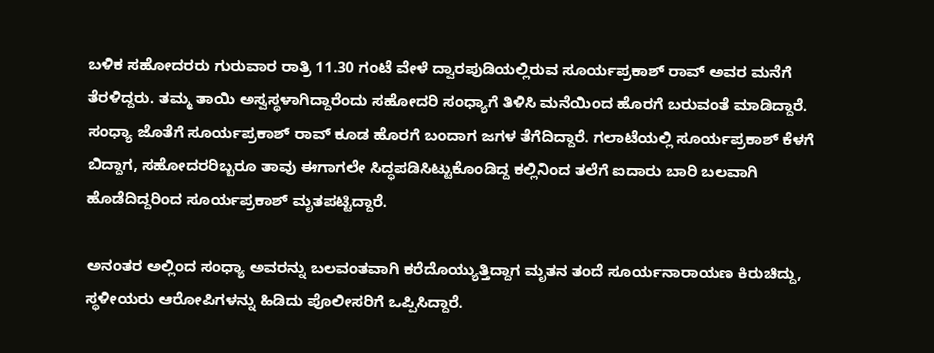ಬಳಿಕ ಸಹೋದರರು ಗುರುವಾರ ರಾತ್ರಿ 11.30 ಗಂಟೆ ವೇಳೆ ದ್ವಾರಪುಡಿಯಲ್ಲಿರುವ ಸೂರ್ಯಪ್ರಕಾಶ್ ರಾವ್ ಅವರ ಮನೆಗೆ ತೆರಳಿದ್ದರು. ತಮ್ಮ ತಾಯಿ ಅಸ್ವಸ್ಥಳಾಗಿದ್ದಾರೆಂದು ಸಹೋದರಿ ಸಂಧ್ಯಾಗೆ ತಿಳಿಸಿ ಮನೆಯಿಂದ ಹೊರಗೆ ಬರುವಂತೆ ಮಾಡಿದ್ದಾರೆ. ಸಂಧ್ಯಾ ಜೊತೆಗೆ ಸೂರ್ಯಪ್ರಕಾಶ್ ರಾವ್ ಕೂಡ ಹೊರಗೆ ಬಂದಾಗ ಜಗಳ ತೆಗೆದಿದ್ದಾರೆ. ಗಲಾಟೆಯಲ್ಲಿ ಸೂರ್ಯಪ್ರಕಾಶ್ ಕೆಳಗೆ ಬಿದ್ದಾಗ, ಸಹೋದರರಿಬ್ಬರೂ ತಾವು ಈಗಾಗಲೇ ಸಿದ್ಧಪಡಿಸಿಟ್ಟುಕೊಂಡಿದ್ದ ಕಲ್ಲಿನಿಂದ ತಲೆಗೆ ಐದಾರು ಬಾರಿ ಬಲವಾಗಿ ಹೊಡೆದಿದ್ದರಿಂದ ಸೂರ್ಯಪ್ರಕಾಶ್ ಮೃತಪಟ್ಟಿದ್ದಾರೆ.

ಅನಂತರ ಅಲ್ಲಿಂದ ಸಂಧ್ಯಾ ಅವರನ್ನು ಬಲವಂತವಾಗಿ ಕರೆದೊಯ್ಯುತ್ತಿದ್ದಾಗ ಮೃತನ ತಂದೆ ಸೂರ್ಯನಾರಾಯಣ ಕಿರುಚಿದ್ದು, ಸ್ಥಳೀಯರು ಆರೋಪಿಗಳನ್ನು ಹಿಡಿದು ಪೊಲೀಸರಿಗೆ ಒಪ್ಪಿಸಿದ್ದಾರೆ.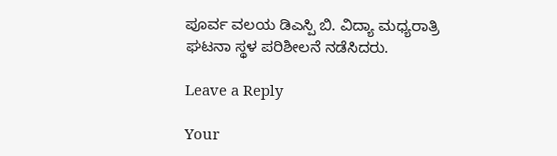ಪೂರ್ವ ವಲಯ ಡಿಎಸ್ಪಿ ಬಿ. ವಿದ್ಯಾ ಮಧ್ಯರಾತ್ರಿ ಘಟನಾ ಸ್ಥಳ ಪರಿಶೀಲನೆ ನಡೆಸಿದರು.

Leave a Reply

Your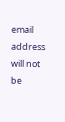email address will not be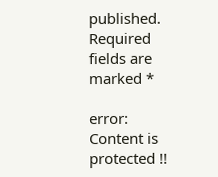published. Required fields are marked *

error: Content is protected !!